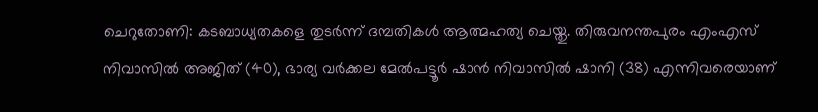ചെറുതോണി: കടബാധ്യതകളെ തുടർന്ന് ദമ്പതികൾ ആത്മഹത്യ ചെയ്തു. തിരുവനന്തപുരം എംഎസ് നിവാസിൽ അജിത് (40), ഭാര്യ വർക്കല മേൽപട്ടൂർ ഷാൻ നിവാസിൽ ഷാനി (38) എന്നിവരെയാണ്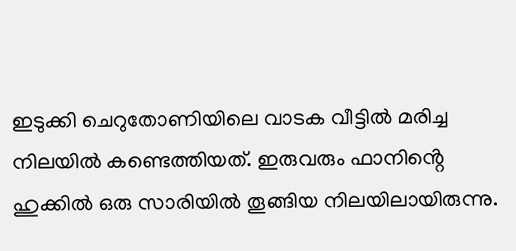ഇടുക്കി ചെറുതോണിയിലെ വാടക വീട്ടിൽ മരിച്ച നിലയിൽ കണ്ടെത്തിയത്. ഇരുവരും ഫാനിൻ്റെ ഹുക്കിൽ ഒരു സാരിയിൽ തൂങ്ങിയ നിലയിലായിരുന്നു.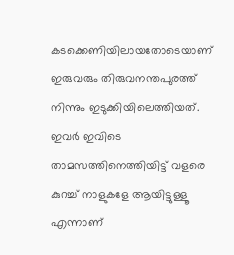കടക്കെണിയിലായതോടെയാണ് ഇരുവരും തിരുവനന്തപുരത്ത് നിന്നും ഇടുക്കിയിലെത്തിയത്. ഇവർ ഇവിടെ താമസത്തിനെത്തിയിട്ട് വളരെ കുറച്ച് നാളുകളേ ആയിട്ടുള്ളൂ എന്നാണ്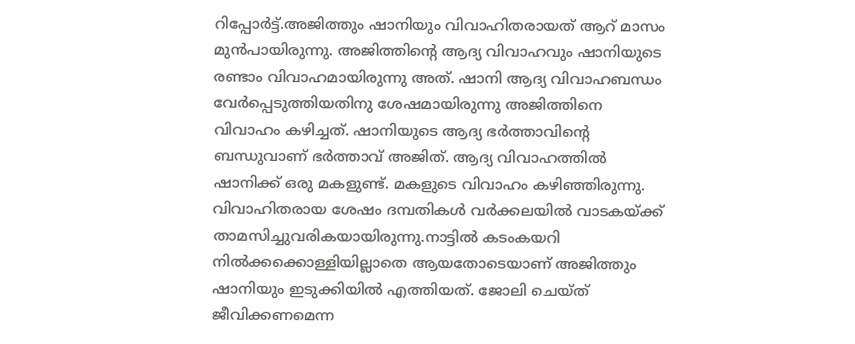റിപ്പോർട്ട്.അജിത്തും ഷാനിയും വിവാഹിതരായത് ആറ് മാസം മുൻപായിരുന്നു. അജിത്തിൻ്റെ ആദ്യ വിവാഹവും ഷാനിയുടെ രണ്ടാം വിവാഹമായിരുന്നു അത്. ഷാനി ആദ്യ വിവാഹബന്ധം വേർപ്പെടുത്തിയതിനു ശേഷമായിരുന്നു അജിത്തിനെ വിവാഹം കഴിച്ചത്. ഷാനിയുടെ ആദ്യ ഭർത്താവിൻ്റെ ബന്ധുവാണ് ഭർത്താവ് അജിത്. ആദ്യ വിവാഹത്തിൽ ഷാനിക്ക് ഒരു മകളുണ്ട്. മകളുടെ വിവാഹം കഴിഞ്ഞിരുന്നു. വിവാഹിതരായ ശേഷം ദമ്പതികൾ വർക്കലയിൽ വാടകയ്ക്ക് താമസിച്ചുവരികയായിരുന്നു.നാട്ടിൽ കടംകയറി നിൽക്കക്കൊള്ളിയില്ലാതെ ആയതോടെയാണ് അജിത്തും ഷാനിയും ഇടുക്കിയിൽ എത്തിയത്. ജോലി ചെയ്ത് ജീവിക്കണമെന്ന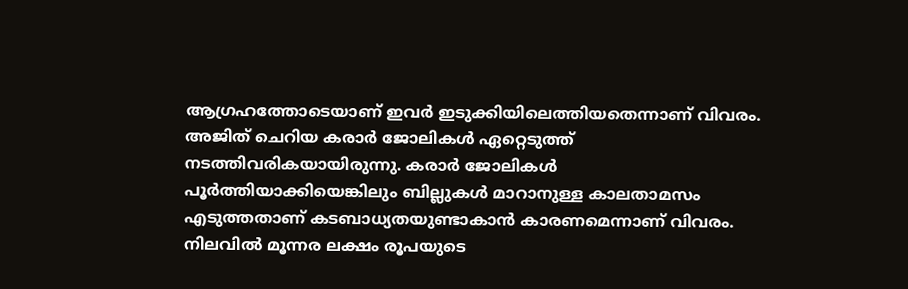ആഗ്രഹത്തോടെയാണ് ഇവർ ഇടുക്കിയിലെത്തിയതെന്നാണ് വിവരം. അജിത് ചെറിയ കരാർ ജോലികൾ ഏറ്റെടുത്ത് നടത്തിവരികയായിരുന്നു. കരാർ ജോലികൾ പൂർത്തിയാക്കിയെങ്കിലും ബില്ലുകൾ മാറാനുള്ള കാലതാമസം എടുത്തതാണ് കടബാധ്യതയുണ്ടാകാൻ കാരണമെന്നാണ് വിവരം. നിലവിൽ മൂന്നര ലക്ഷം രൂപയുടെ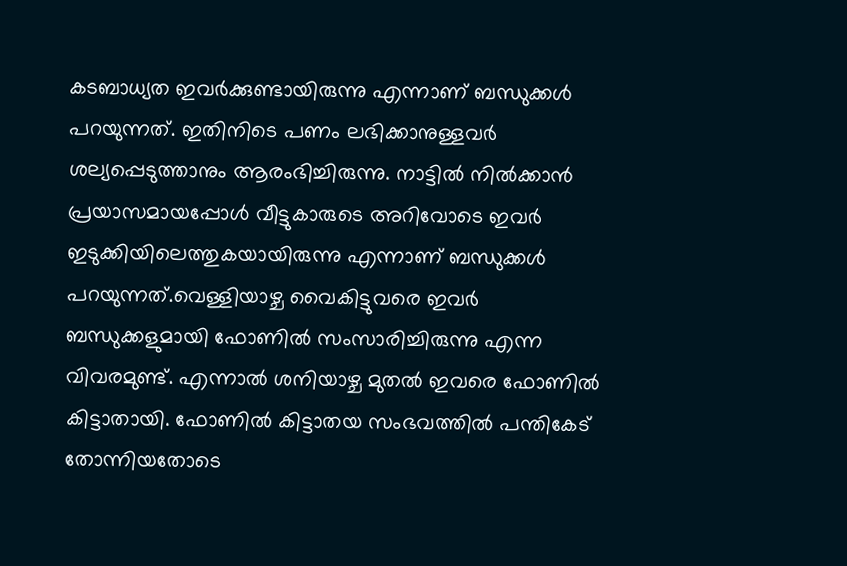കടബാധ്യത ഇവർക്കുണ്ടായിരുന്നു എന്നാണ് ബന്ധുക്കൾ പറയുന്നത്. ഇതിനിടെ പണം ലഭിക്കാനുള്ളവർ ശല്യപ്പെടുത്താനും ആരംഭിച്ചിരുന്നു. നാട്ടിൽ നിൽക്കാൻ പ്രയാസമായപ്പോൾ വീട്ടുകാരുടെ അറിവോടെ ഇവർ ഇടുക്കിയിലെത്തുകയായിരുന്നു എന്നാണ് ബന്ധുക്കൾ പറയുന്നത്.വെള്ളിയാഴ്ച വൈകിട്ടുവരെ ഇവർ ബന്ധുക്കളുമായി ഫോണിൽ സംസാരിച്ചിരുന്നു എന്ന വിവരമുണ്ട്. എന്നാൽ ശനിയാഴ്ച മുതൽ ഇവരെ ഫോണിൽ കിട്ടാതായി. ഫോണിൽ കിട്ടാതയ സംഭവത്തിൽ പന്തികേട് തോന്നിയതോടെ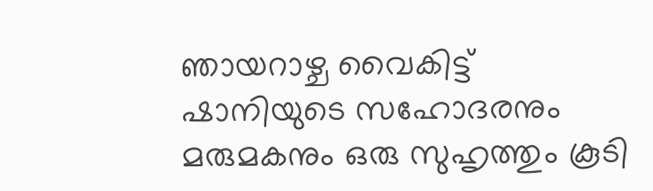ഞായറാഴ്ച വൈകിട്ട് ഷാനിയുടെ സഹോദരനും മരുമകനും ഒരു സുഹൃത്തും കൂടി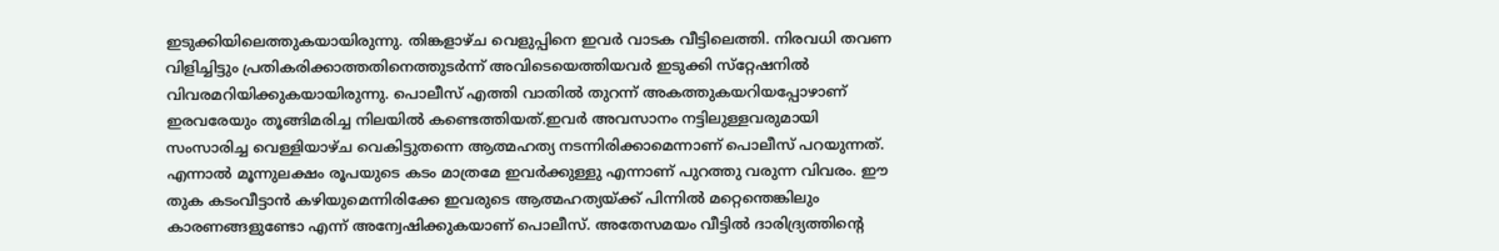ഇടുക്കിയിലെത്തുകയായിരുന്നു. തിങ്കളാഴ്ച വെളുപ്പിനെ ഇവർ വാടക വീട്ടിലെത്തി. നിരവധി തവണ വിളിച്ചിട്ടും പ്രതികരിക്കാത്തതിനെത്തുടർന്ന് അവിടെയെത്തിയവർ ഇടുക്കി സ്‌റ്റേഷനിൽ വിവരമറിയിക്കുകയായിരുന്നു. പൊലീസ് എത്തി വാതിൽ തുറന്ന് അകത്തുകയറിയപ്പോഴാണ് ഇരവരേയും തൂങ്ങിമരിച്ച നിലയിൽ കണ്ടെത്തിയത്.ഇവർ അവസാനം നട്ടിലുള്ളവരുമായി സംസാരിച്ച വെള്ളിയാഴ്ച വെകിട്ടുതന്നെ ആത്മഹത്യ നടന്നിരിക്കാമെന്നാണ് പൊലീസ് പറയുന്നത്. എന്നാൽ മൂന്നുലക്ഷം രൂപയുടെ കടം മാത്രമേ ഇവർക്കുള്ളു എന്നാണ് പുറത്തു വരുന്ന വിവരം. ഈ തുക കടംവീട്ടാൻ കഴിയുമെന്നിരിക്കേ ഇവരുടെ ആത്മഹത്യയ്ക്ക് പിന്നിൽ മറ്റെന്തെങ്കിലും കാരണങ്ങളുണ്ടോ എന്ന് അന്വേഷിക്കുകയാണ് പൊലീസ്. അതേസമയം വീട്ടിൽ ദാരിദ്ര്യത്തിൻ്റെ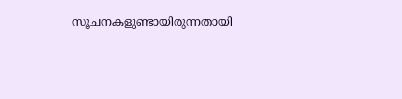സൂചനകളുണ്ടായിരുന്നതായി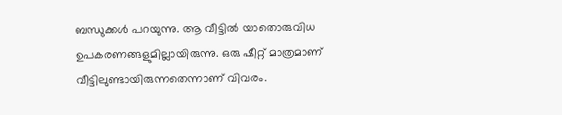ബന്ധുക്കൾ പറയുന്നു. ആ വീട്ടിൽ യാതൊരുവിധ ഉപകരണങ്ങളുമില്ലായിരുന്നു. ഒരു ഷീറ്റ് മാത്രമാണ് വീട്ടിലുണ്ടായിരുന്നതെന്നാണ് വിവരം.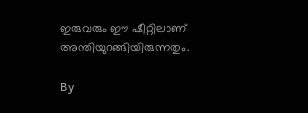ഇരുവരും ഈ ഷീറ്റിലാണ് അന്തിയുറങ്ങിയിരുന്നതും.

By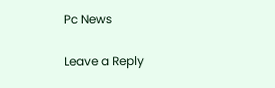Pc News

Leave a Reply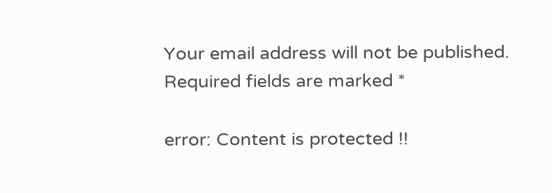Your email address will not be published. Required fields are marked *

error: Content is protected !!